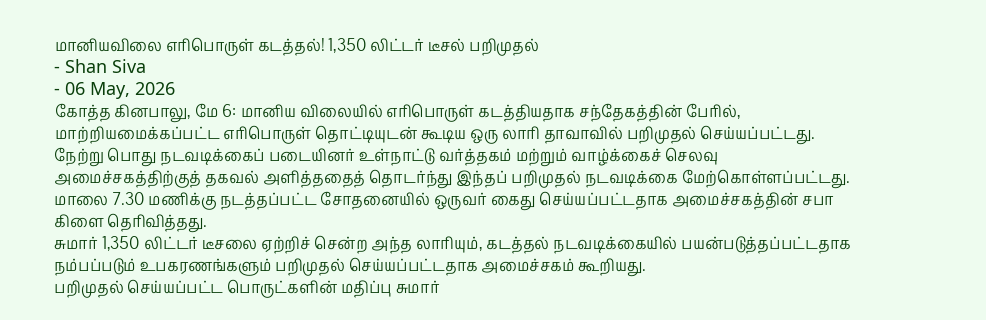மானியவிலை எரிபொருள் கடத்தல்! 1,350 லிட்டர் டீசல் பறிமுதல்
- Shan Siva
- 06 May, 2026
கோத்த கினபாலு, மே 6: மானிய விலையில் எரிபொருள் கடத்தியதாக சந்தேகத்தின் பேரில், மாற்றியமைக்கப்பட்ட எரிபொருள் தொட்டியுடன் கூடிய ஒரு லாரி தாவாவில் பறிமுதல் செய்யப்பட்டது.
நேற்று பொது நடவடிக்கைப் படையினர் உள்நாட்டு வர்த்தகம் மற்றும் வாழ்க்கைச் செலவு அமைச்சகத்திற்குத் தகவல் அளித்ததைத் தொடர்ந்து இந்தப் பறிமுதல் நடவடிக்கை மேற்கொள்ளப்பட்டது.
மாலை 7.30 மணிக்கு நடத்தப்பட்ட சோதனையில் ஒருவர் கைது செய்யப்பட்டதாக அமைச்சகத்தின் சபா கிளை தெரிவித்தது.
சுமார் 1,350 லிட்டர் டீசலை ஏற்றிச் சென்ற அந்த லாரியும், கடத்தல் நடவடிக்கையில் பயன்படுத்தப்பட்டதாக நம்பப்படும் உபகரணங்களும் பறிமுதல் செய்யப்பட்டதாக அமைச்சகம் கூறியது.
பறிமுதல் செய்யப்பட்ட பொருட்களின் மதிப்பு சுமார்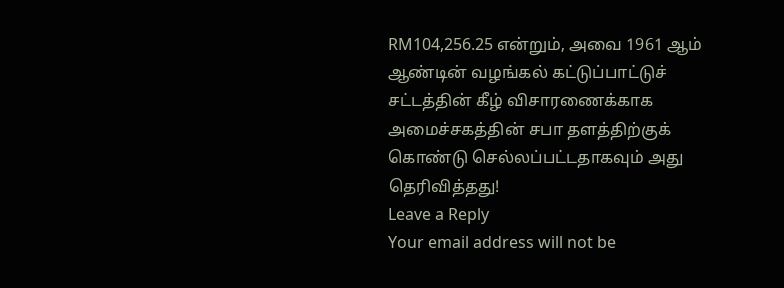RM104,256.25 என்றும், அவை 1961 ஆம் ஆண்டின் வழங்கல் கட்டுப்பாட்டுச் சட்டத்தின் கீழ் விசாரணைக்காக அமைச்சகத்தின் சபா தளத்திற்குக் கொண்டு செல்லப்பட்டதாகவும் அது தெரிவித்தது!
Leave a Reply
Your email address will not be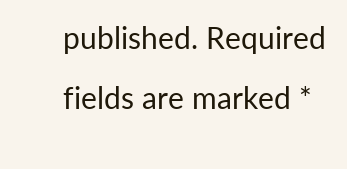published. Required fields are marked *